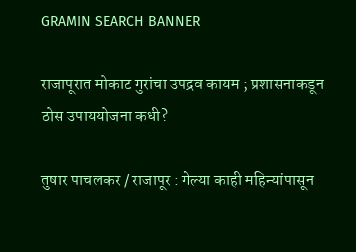GRAMIN SEARCH BANNER

राजापूरात मोकाट गुरांचा उपद्रव कायम ; प्रशासनाकडून ठोस उपाययोजना कधी?

तुषार पाचलकर / राजापूर : गेल्या काही महिन्यांपासून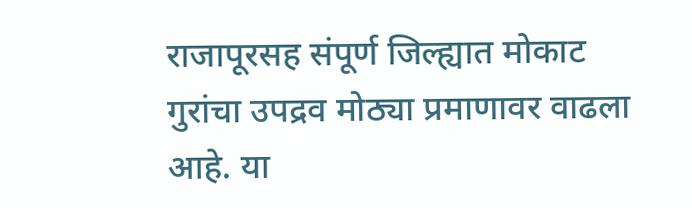राजापूरसह संपूर्ण जिल्ह्यात मोकाट गुरांचा उपद्रव मोठ्या प्रमाणावर वाढला आहे. या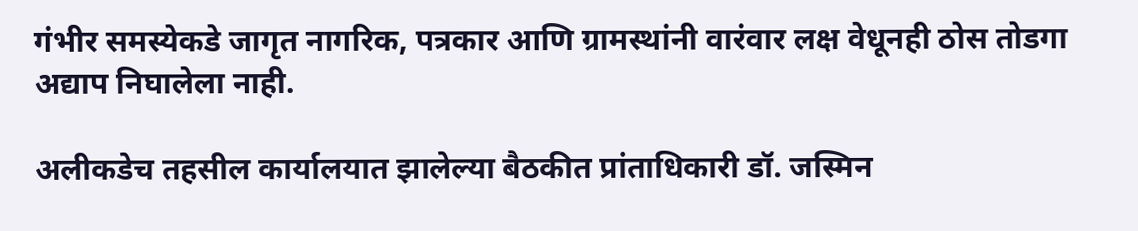गंभीर समस्येकडे जागृत नागरिक, पत्रकार आणि ग्रामस्थांनी वारंवार लक्ष वेधूनही ठोस तोडगा अद्याप निघालेला नाही.

अलीकडेच तहसील कार्यालयात झालेल्या बैठकीत प्रांताधिकारी डॉ. जस्मिन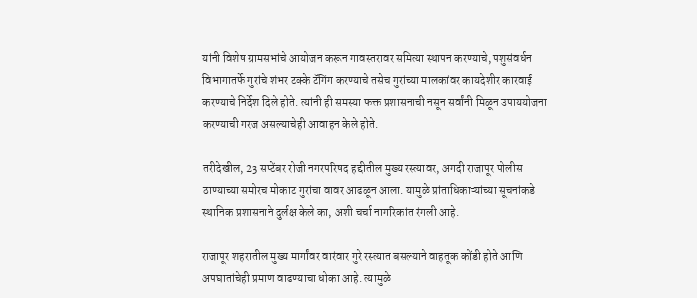यांनी विशेष ग्रामसभांचे आयोजन करून गावस्तरावर समित्या स्थापन करण्याचे, पशुसंवर्धन विभागातर्फे गुरांचे शंभर टक्के टॅगिंग करण्याचे तसेच गुरांच्या मालकांवर कायदेशीर कारवाई करण्याचे निर्देश दिले होते. त्यांनी ही समस्या फक्त प्रशासनाची नसून सर्वांनी मिळून उपाययोजना करण्याची गरज असल्याचेही आवाहन केले होते.

तरीदेखील, 23 सप्टेंबर रोजी नगरपरिषद हद्दीतील मुख्य रस्त्यावर, अगदी राजापूर पोलीस ठाण्याच्या समोरच मोकाट गुरांचा वावर आढळून आला. यामुळे प्रांताधिकाऱ्यांच्या सूचनांकडे स्थानिक प्रशासनाने दुर्लक्ष केले का, अशी चर्चा नागरिकांत रंगली आहे.

राजापूर शहरातील मुख्य मार्गांवर वारंवार गुरे रस्त्यात बसल्याने वाहतूक कोंडी होते आणि अपघातांचेही प्रमाण वाढण्याचा धोका आहे. त्यामुळे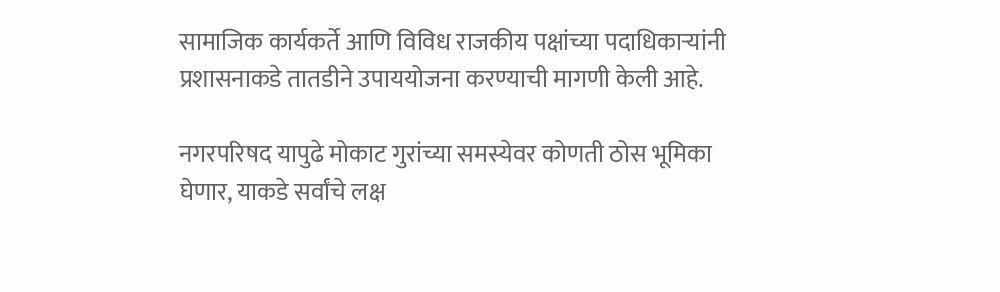सामाजिक कार्यकर्ते आणि विविध राजकीय पक्षांच्या पदाधिकाऱ्यांनी प्रशासनाकडे तातडीने उपाययोजना करण्याची मागणी केली आहे.

नगरपरिषद यापुढे मोकाट गुरांच्या समस्येवर कोणती ठोस भूमिका घेणार, याकडे सर्वांचे लक्ष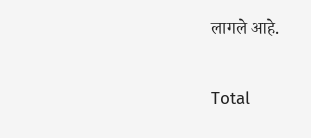लागले आहे.

Total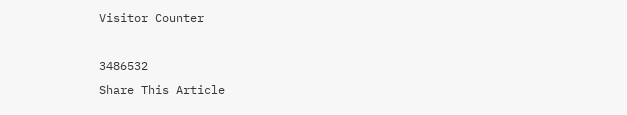Visitor Counter

3486532
Share This Article